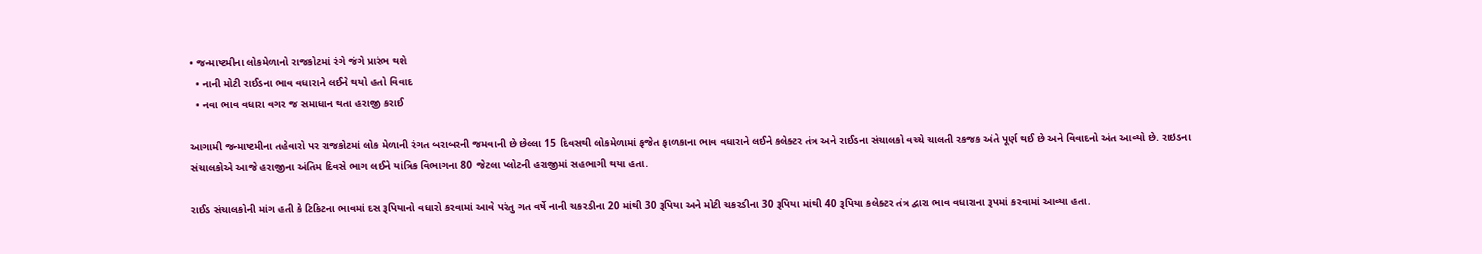• જન્માષ્ટમીના લોકમેળાનો રાજકોટમાં રંગે જંગે પ્રારંભ થશે
  • નાની મોટી રાઈડના ભાવ વધારાને લઈને થયો હતો વિવાદ
  • નવા ભાવ વધારા વગર જ સમાધાન થતા હરાજી કરાઈ

આગામી જન્માષ્ટમીના તહેવારો પર રાજકોટમાં લોક મેળાની રંગત બરાબરની જમવાની છે છેલ્લા 15 દિવસથી લોકમેળામાં ફજેત ફાળકાના ભાવ વધારાને લઈને કલેક્ટર તંત્ર અને રાઈડના સંચાલકો વચ્ચે ચાલતી રકજક અંતે પૂર્ણ થઈ છે અને વિવાદનો અંત આવ્યો છે. રાઇડના સંચાલકોએ આજે હરાજીના અંતિમ દિવસે ભાગ લઈને યાંત્રિક વિભાગના 80 જેટલા પ્લોટની હરાજીમાં સહભાગી થયા હતા.

રાઈડ સંચાલકોની માંગ હતી કે ટિકિટના ભાવમાં દસ રૂપિયાનો વધારો કરવામાં આવે પરંતુ ગત વર્ષે નાની ચકરડીના 20 માંથી 30 રૂપિયા અને મોટી ચકરડીના 30 રૂપિયા માંથી 40 રૂપિયા કલેક્ટર તંત્ર દ્વારા ભાવ વધારાના રૂપમાં કરવામાં આવ્યા હતા.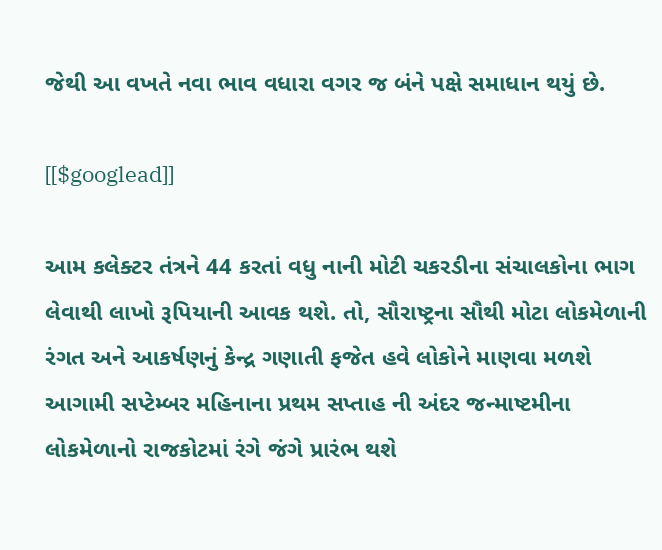જેથી આ વખતે નવા ભાવ વધારા વગર જ બંને પક્ષે સમાધાન થયું છે.

[[$googlead]]

આમ કલેક્ટર તંત્રને 44 કરતાં વધુ નાની મોટી ચકરડીના સંચાલકોના ભાગ લેવાથી લાખો રૂપિયાની આવક થશે. તો, સૌરાષ્ટ્રના સૌથી મોટા લોકમેળાની રંગત અને આકર્ષણનું કેન્દ્ર ગણાતી ફજેત હવે લોકોને માણવા મળશે આગામી સપ્ટેમ્બર મહિનાના પ્રથમ સપ્તાહ ની અંદર જન્માષ્ટમીના લોકમેળાનો રાજકોટમાં રંગે જંગે પ્રારંભ થશે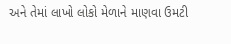અને તેમાં લાખો લોકો મેળાને માણવા ઉમટી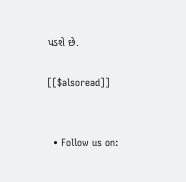પડશે છે.

[[$alsoread]]


  • Follow us on: